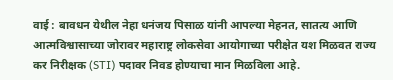वाई : बावधन येथील नेहा धनंजय पिसाळ यांनी आपल्या मेहनत, सातत्य आणि आत्मविश्वासाच्या जोरावर महाराष्ट्र लोकसेवा आयोगाच्या परीक्षेत यश मिळवत राज्य कर निरीक्षक (STI) पदावर निवड होण्याचा मान मिळविला आहे.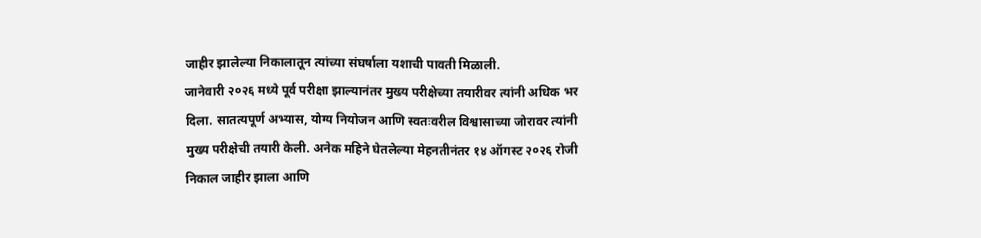जाहीर झालेल्या निकालातून त्यांच्या संघर्षाला यशाची पावती मिळाली.
जानेवारी २०२६ मध्ये पूर्व परीक्षा झाल्यानंतर मुख्य परीक्षेच्या तयारीवर त्यांनी अधिक भर दिला. सातत्यपूर्ण अभ्यास, योग्य नियोजन आणि स्वतःवरील विश्वासाच्या जोरावर त्यांनी मुख्य परीक्षेची तयारी केली. अनेक महिने घेतलेल्या मेहनतीनंतर १४ ऑगस्ट २०२६ रोजी निकाल जाहीर झाला आणि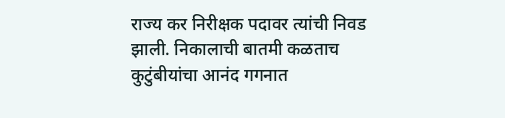राज्य कर निरीक्षक पदावर त्यांची निवड झाली. निकालाची बातमी कळताच कुटुंबीयांचा आनंद गगनात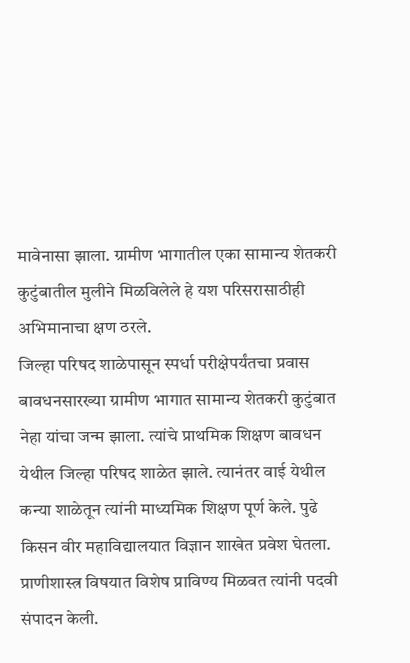मावेनासा झाला. ग्रामीण भागातील एका सामान्य शेतकरी कुटुंबातील मुलीने मिळविलेले हे यश परिसरासाठीही अभिमानाचा क्षण ठरले.
जिल्हा परिषद शाळेपासून स्पर्धा परीक्षेपर्यंतचा प्रवास
बावधनसारख्या ग्रामीण भागात सामान्य शेतकरी कुटुंबात नेहा यांचा जन्म झाला. त्यांचे प्राथमिक शिक्षण बावधन येथील जिल्हा परिषद शाळेत झाले. त्यानंतर वाई येथील कन्या शाळेतून त्यांनी माध्यमिक शिक्षण पूर्ण केले. पुढे किसन वीर महाविद्यालयात विज्ञान शाखेत प्रवेश घेतला. प्राणीशास्त्र विषयात विशेष प्राविण्य मिळवत त्यांनी पदवी संपादन केली.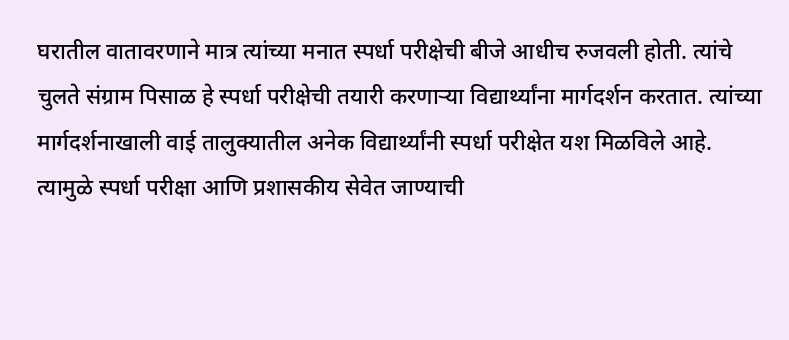घरातील वातावरणाने मात्र त्यांच्या मनात स्पर्धा परीक्षेची बीजे आधीच रुजवली होती. त्यांचे चुलते संग्राम पिसाळ हे स्पर्धा परीक्षेची तयारी करणाऱ्या विद्यार्थ्यांना मार्गदर्शन करतात. त्यांच्या मार्गदर्शनाखाली वाई तालुक्यातील अनेक विद्यार्थ्यांनी स्पर्धा परीक्षेत यश मिळविले आहे. त्यामुळे स्पर्धा परीक्षा आणि प्रशासकीय सेवेत जाण्याची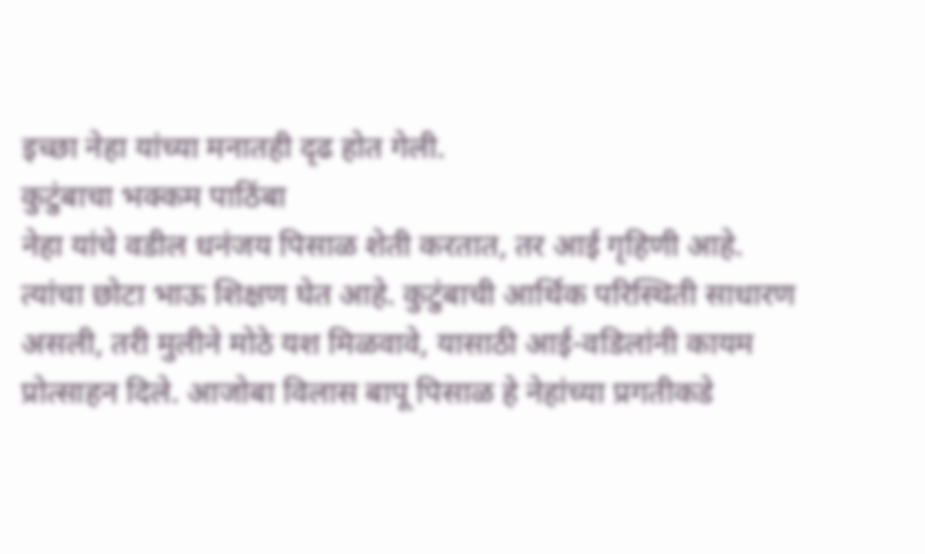इच्छा नेहा यांच्या मनातही दृढ होत गेली.
कुटुंबाचा भक्कम पाठिंबा
नेहा यांचे वडील धनंजय पिसाळ शेती करतात, तर आई गृहिणी आहे. त्यांचा छोटा भाऊ शिक्षण घेत आहे. कुटुंबाची आर्थिक परिस्थिती साधारण असली, तरी मुलीने मोठे यश मिळवावे, यासाठी आई-वडिलांनी कायम प्रोत्साहन दिले. आजोबा विलास बापू पिसाळ हे नेहांच्या प्रगतीकडे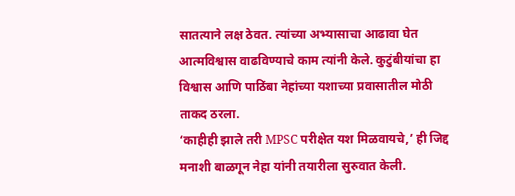सातत्याने लक्ष ठेवत. त्यांच्या अभ्यासाचा आढावा घेत आत्मविश्वास वाढविण्याचे काम त्यांनी केले. कुटुंबीयांचा हा विश्वास आणि पाठिंबा नेहांच्या यशाच्या प्रवासातील मोठी ताकद ठरला.
‘काहीही झाले तरी MPSC परीक्षेत यश मिळवायचे,’ ही जिद्द मनाशी बाळगून नेहा यांनी तयारीला सुरुवात केली.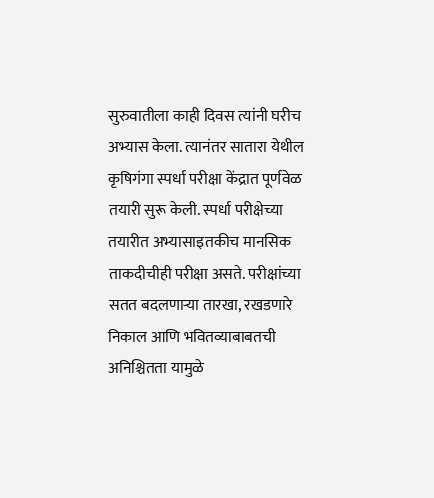सुरुवातीला काही दिवस त्यांनी घरीच अभ्यास केला. त्यानंतर सातारा येथील कृषिगंगा स्पर्धा परीक्षा केंद्रात पूर्णवेळ तयारी सुरू केली. स्पर्धा परीक्षेच्या तयारीत अभ्यासाइतकीच मानसिक ताकदीचीही परीक्षा असते. परीक्षांच्या सतत बदलणाऱ्या तारखा, रखडणारे निकाल आणि भवितव्याबाबतची अनिश्चितता यामुळे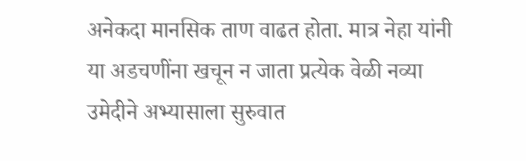अनेकदा मानसिक ताण वाढत होता. मात्र नेहा यांनी या अडचणींना खचून न जाता प्रत्येक वेळी नव्या उमेदीने अभ्यासाला सुरुवात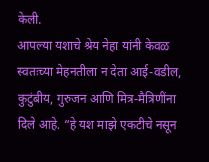केली.
आपल्या यशाचे श्रेय नेहा यांनी केवळ स्वतःच्या मेहनतीला न देता आई-वडील, कुटुंबीय, गुरुजन आणि मित्र-मैत्रिणींना दिले आहे. “हे यश माझे एकटीचे नसून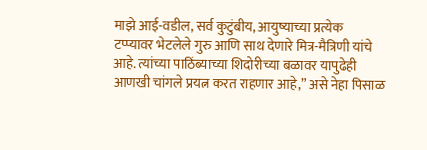माझे आई-वडील, सर्व कुटुंबीय, आयुष्याच्या प्रत्येक टप्प्यावर भेटलेले गुरु आणि साथ देणारे मित्र-मैत्रिणी यांचे आहे. त्यांच्या पाठिंब्याच्या शिदोरीच्या बळावर यापुढेही आणखी चांगले प्रयत्न करत राहणार आहे,” असे नेहा पिसाळ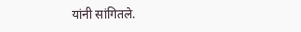यांनी सांगितले.